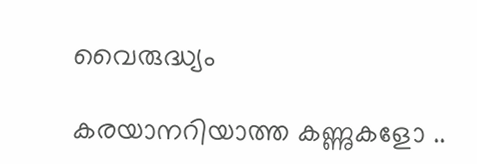വൈരുദ്ധ്യം

കരയാനറിയാത്ത കണ്ണുകളോ ..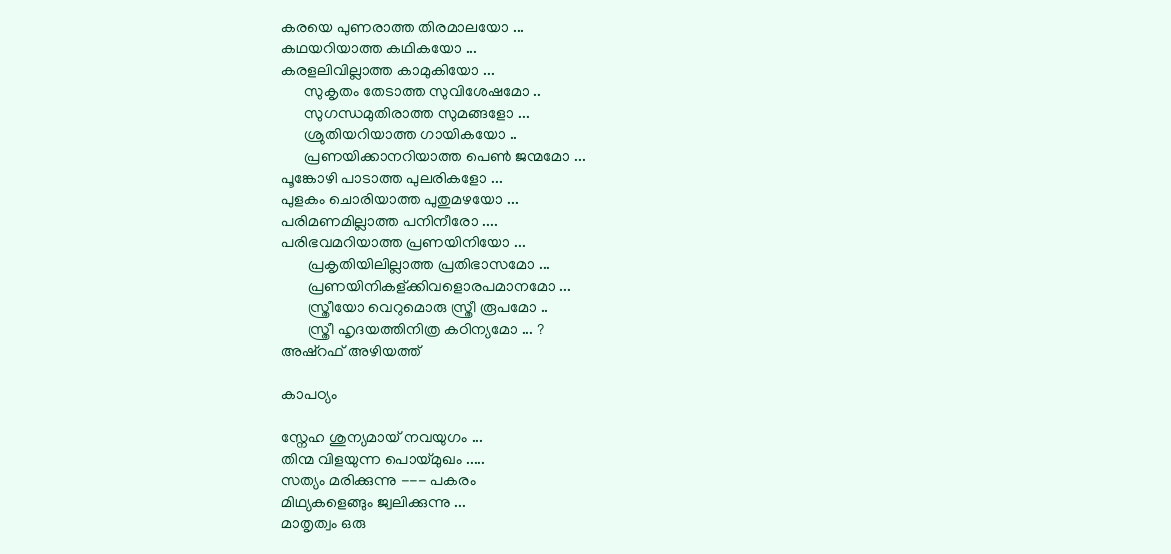കരയെ പുണരാത്ത തിരമാലയോ ...
കഥയറിയാത്ത കഥികയോ ...
കരളലിവില്ലാത്ത കാമുകിയോ ...
      സുകൃതം തേടാത്ത സുവിശേഷമോ ..
      സുഗന്ധമുതിരാത്ത സുമങ്ങളോ ...
      ശ്രുതിയറിയാത്ത ഗായികയോ ..
      പ്രണയിക്കാനറിയാത്ത പെണ്‍ ജന്മമോ ...
പൂങ്കോഴി പാടാത്ത പുലരികളോ ...
പുളകം ചൊരിയാത്ത പുതുമഴയോ ...
പരിമണമില്ലാത്ത പനിനീരോ ....
പരിഭവമറിയാത്ത പ്രണയിനിയോ ...
       പ്രകൃതിയിലില്ലാത്ത പ്രതിഭാസമോ ...
       പ്രണയിനികള്ക്കിവളൊരപമാനമോ ...
       സ്ത്രീയോ വെറുമൊരു സ്ത്രീ രൂപമോ ..
       സ്ത്രീ ഹൃദയത്തിനിത്ര കഠിന്യമോ ... ?
അഷ്‌റഫ്‌ അഴിയത്ത്

കാപഠ്യം

സ്നേഹ ശുന്യമായ് നവയുഗം ...
തിന്മ വിളയുന്ന പൊയ്മുഖം .....
സത്യം മരിക്കുന്നു --- പകരം
മിഥ്യകളെങ്ങും ജ്വലിക്കുന്നു ...
മാതൃത്വം ഒരു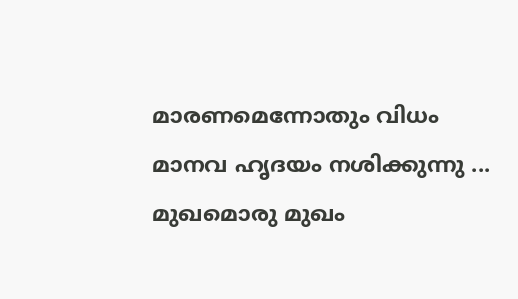മാരണമെന്നോതും വിധം
മാനവ ഹൃദയം നശിക്കുന്നു ...
മുഖമൊരു മുഖം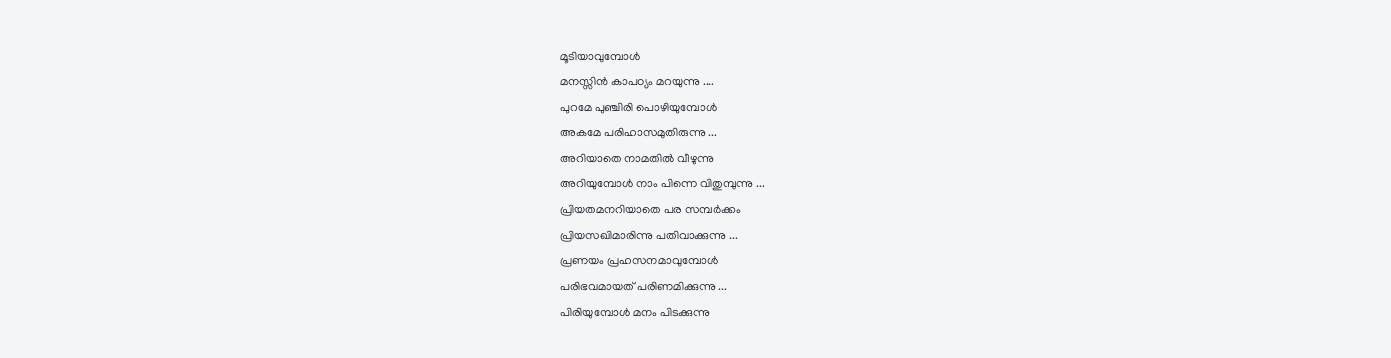മൂടിയാവുമ്പോള്‍
മനസ്സിന്‍ കാപഠ്യം മറയുന്നു ....
പുറമേ പുഞ്ചിരി പൊഴിയുമ്പോള്‍
അകമേ പരിഹാസമുതിരുന്നു ...
അറിയാതെ നാമതില്‍ വീഴുന്നു
അറിയുമ്പോള്‍ നാം പിന്നെ വിതുമ്പുന്നു ...
പ്രിയതമനറിയാതെ പര സമ്പര്‍ക്കം
പ്രിയസഖിമാരിന്നു പതിവാക്കുന്നു ...
പ്രണയം പ്രഹസനമാവുമ്പോള്‍
പരിഭവമായത് പരിണമിക്കുന്നു ...
പിരിയുമ്പോള്‍ മനം പിടക്കുന്നു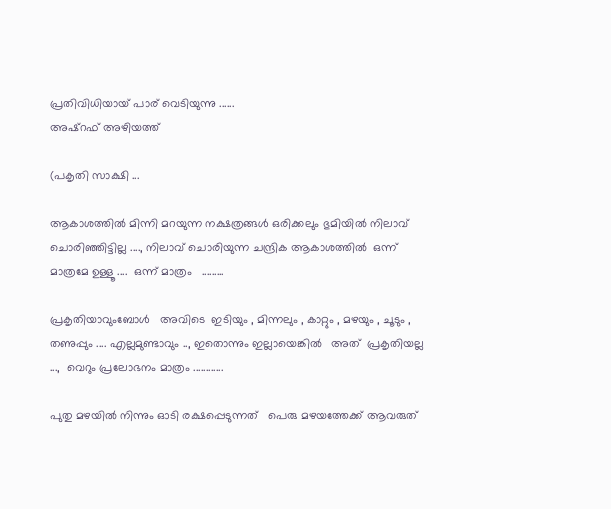പ്രതിവിധിയായ് പാര് വെടിയുന്നു ......
അഷ്‌റഫ്‌ അഴിയത്ത്

(പകൃതി സാക്ഷി ...

ആകാശത്തില്‍ മിന്നി മറയുന്ന നക്ഷത്രങ്ങള്‍ ഒരിക്കലും ഭുമിയില്‍ നിലാവ് ചൊരിഞ്ഞിട്ടില്ല ...., നിലാവ് ചൊരിയുന്ന ചന്ദ്രിക ആകാശത്തില്‍  ഒന്ന് മാത്രമേ ഉള്ളൂ ....  ഒന്ന് മാത്രം   .........

പ്രകൃതിയാവുംബോള്‍   അവിടെ  ഇടിയും , മിന്നലും , കാറ്റും , മഴയും , ചൂടും , തണുപ്പും .... എല്ലമുണ്ടാവും .., ഇതൊന്നും ഇല്ലായെങ്കില്‍   അത്  പ്രകൃതിയല്ല ...,  വെറും പ്രലോഭനം മാത്രം ............

പുതു മഴയില്‍ നിന്നും ഓടി രക്ഷപ്പെടുന്നത്   പെരു മഴയത്തേക്ക് ആവരുത്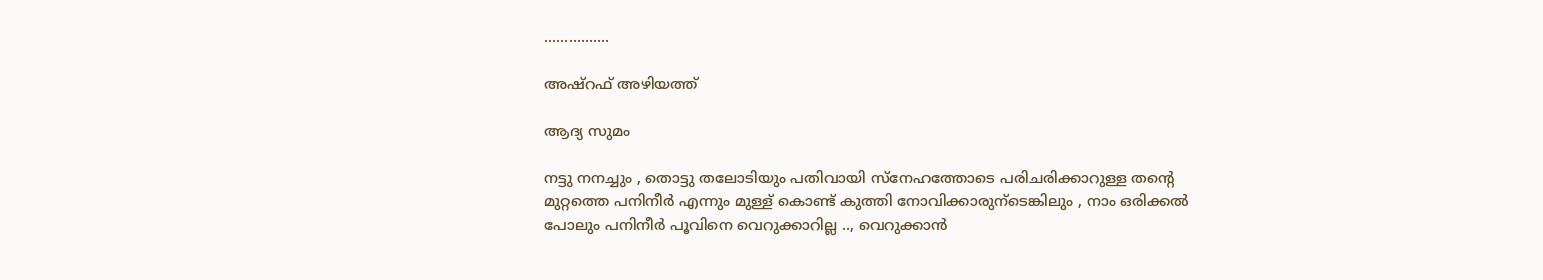................

അഷ്‌റഫ്‌ അഴിയത്ത്

ആദ്യ സുമം

നട്ടു നനച്ചും , തൊട്ടു തലോടിയും പതിവായി സ്നേഹത്തോടെ പരിചരിക്കാറുള്ള തന്റെ മുറ്റത്തെ പനിനീര്‍ എന്നും മുള്ള് കൊണ്ട് കുത്തി നോവിക്കാരുന്ടെങ്കിലും , നാം ഒരിക്കല്‍ പോലും പനിനീര്‍ പൂവിനെ വെറുക്കാറില്ല .., വെറുക്കാന്‍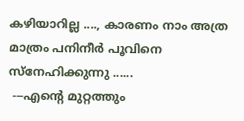കഴിയാറില്ല ...., കാരണം നാം അത്ര മാത്രം പനിനീര്‍ പൂവിനെ സ്നേഹിക്കുന്നു ......
 ---എന്റെ മുറ്റത്തും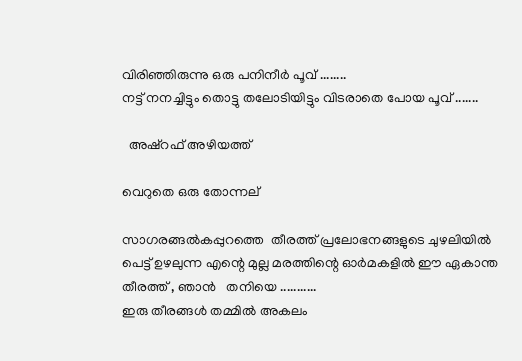വിരിഞ്ഞിരുന്നു ഒരു പനിനീര്‍ പൂവ് ........
നട്ട് നനച്ചിട്ടും തൊട്ടു തലോടിയിട്ടും വിടരാതെ പോയ പൂവ് .......

  അഷ്‌റഫ്‌ അഴിയത്ത്

വെറുതെ ഒരു തോന്നല്

സാഗരങ്ങല്‍കപ്പുറത്തെ  തീരത്ത് പ്രലോഭനങ്ങളുടെ ചുഴലിയില്‍ പെട്ട് ഉഴലുന്ന എന്റെ മുല്ല മരത്തിന്റെ ഓര്‍മകളില്‍ ഈ ഏകാന്ത തീരത്ത് , ഞാന്‍   തനിയെ ...........
ഇരു തീരങ്ങള്‍ തമ്മില്‍ അകലം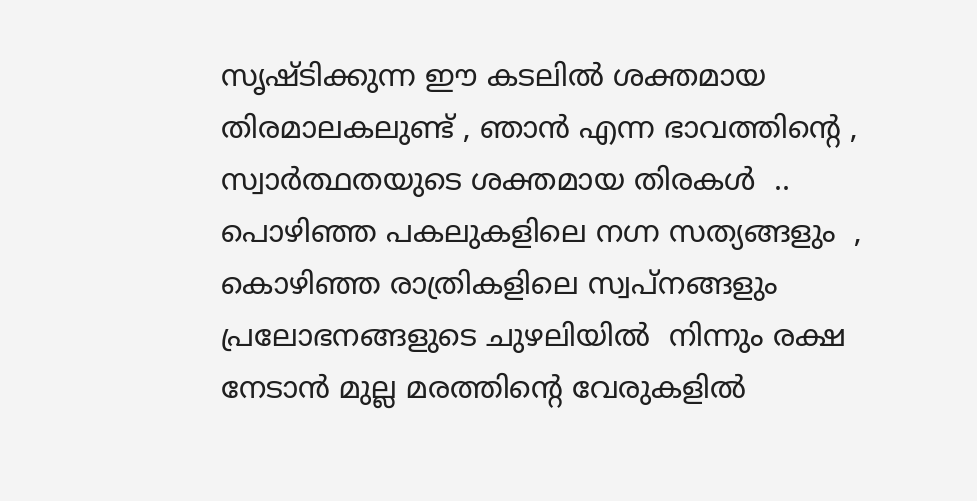സൃഷ്ടിക്കുന്ന ഈ കടലില്‍ ശക്തമായ തിരമാലകലുണ്ട് , ഞാന്‍ എന്ന ഭാവത്തിന്റെ , സ്വാര്‍ത്ഥതയുടെ ശക്തമായ തിരകള്‍  ..
പൊഴിഞ്ഞ പകലുകളിലെ നഗ്ന സത്യങ്ങളും  , കൊഴിഞ്ഞ രാത്രികളിലെ സ്വപ്നങ്ങളും   പ്രലോഭനങ്ങളുടെ ചുഴലിയില്‍  നിന്നും രക്ഷ നേടാന്‍ മുല്ല മരത്തിന്റെ വേരുകളില്‍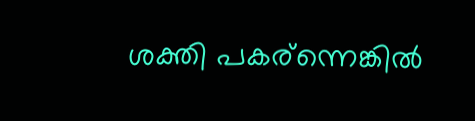ശക്തി പകര്ന്നെങ്കില്‍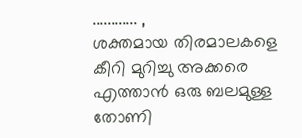............ ,
ശക്തമായ തിരമാലകളെ കീറി മുറിച്ചു അക്കരെ എത്താന്‍ ഒരു ബലമുള്ള തോണി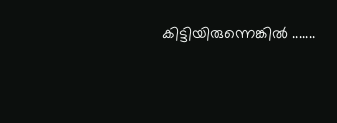കിട്ടിയിരുന്നെങ്കില്‍ .......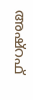അഷ്‌റഫ്‌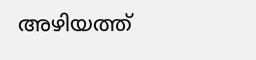അഴിയത്ത്